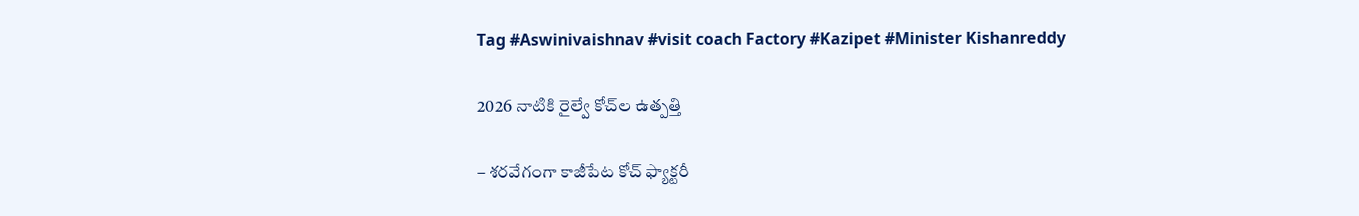Tag #Aswinivaishnav #visit coach Factory #Kazipet #Minister Kishanreddy

2026 నాటికి రైల్వే కోచ్‌ల ఉత్పత్తి

– శరవేగంగా కాజీపేట కోచ్‌ ఫ్యాక్టరీ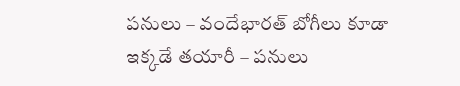పనులు – వందేభారత్‌ బోగీలు కూడా ఇక్కడే తయారీ – పనులు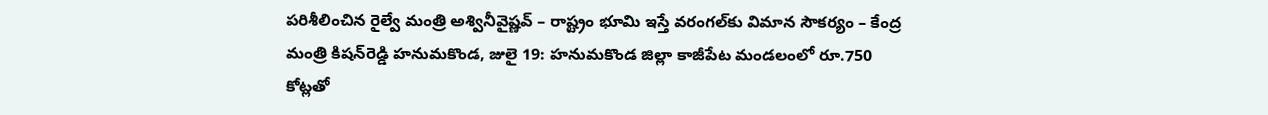పరిశీలించిన రైల్వే మంత్రి అశ్వినీవైష్ణవ్‌ – రాష్ట్రం భూమి ఇస్తే వరంగల్‌కు విమాన సౌకర్యం – కేంద్ర మంత్రి కిషన్‌రెడ్డి హనుమకొండ, జులై 19: హనుమకొండ జిల్లా కాజీపేట మండలంలో రూ.750 కోట్లతో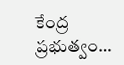కేంద్ర ప్రభుత్వం…